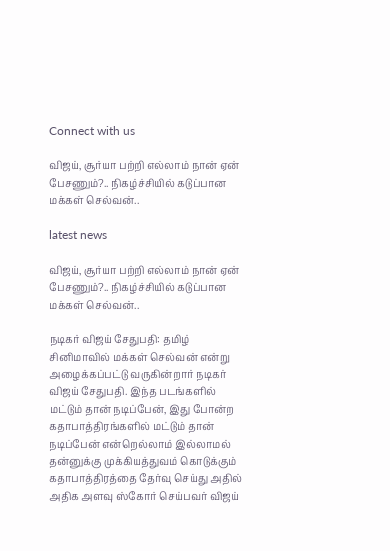Connect with us

விஜய், சூர்யா பற்றி எல்லாம் நான் ஏன் பேசணும்?.. நிகழ்ச்சியில் கடுப்பான மக்கள் செல்வன்..

latest news

விஜய், சூர்யா பற்றி எல்லாம் நான் ஏன் பேசணும்?.. நிகழ்ச்சியில் கடுப்பான மக்கள் செல்வன்..

நடிகர் விஜய் சேதுபதி: தமிழ் சினிமாவில் மக்கள் செல்வன் என்று அழைக்கப்பட்டு வருகின்றார் நடிகர் விஜய் சேதுபதி. இந்த படங்களில் மட்டும் தான் நடிப்பேன், இது போன்ற கதாபாத்திரங்களில் மட்டும் தான் நடிப்பேன் என்றெல்லாம் இல்லாமல் தன்னுக்கு முக்கியத்துவம் கொடுக்கும் கதாபாத்திரத்தை தேர்வு செய்து அதில் அதிக அளவு ஸ்கோர் செய்பவர் விஜய்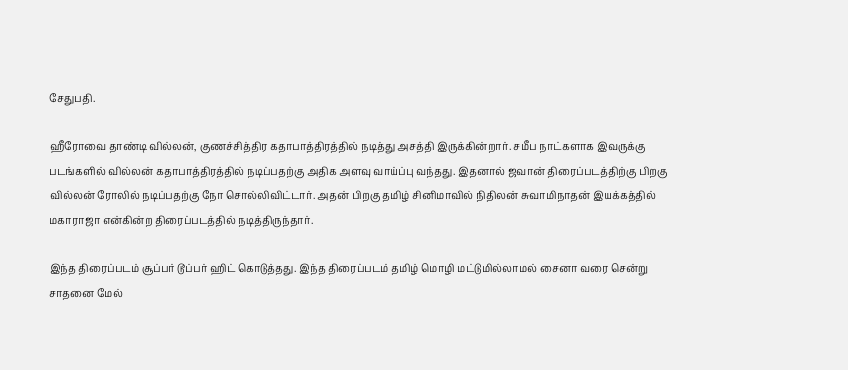சேதுபதி.

ஹீரோவை தாண்டி வில்லன், குணச்சித்திர கதாபாத்திரத்தில் நடித்து அசத்தி இருக்கின்றார். சமீப நாட்களாக இவருக்கு படங்களில் வில்லன் கதாபாத்திரத்தில் நடிப்பதற்கு அதிக அளவு வாய்ப்பு வந்தது. இதனால் ஜவான் திரைப்படத்திற்கு பிறகு வில்லன் ரோலில் நடிப்பதற்கு நோ சொல்லிவிட்டார். அதன் பிறகு தமிழ் சினிமாவில் நிதிலன் சுவாமிநாதன் இயக்கத்தில் மகாராஜா என்கின்ற திரைப்படத்தில் நடித்திருந்தார்.

இந்த திரைப்படம் சூப்பர் டூப்பர் ஹிட் கொடுத்தது. இந்த திரைப்படம் தமிழ் மொழி மட்டுமில்லாமல் சைனா வரை சென்று சாதனை மேல்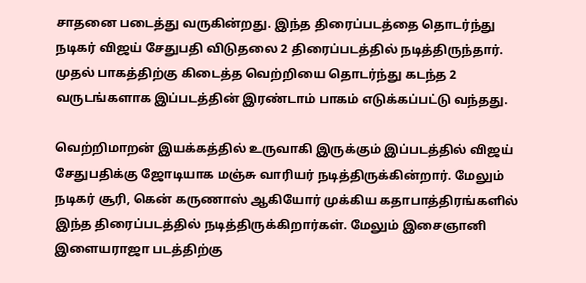சாதனை படைத்து வருகின்றது. இந்த திரைப்படத்தை தொடர்ந்து நடிகர் விஜய் சேதுபதி விடுதலை 2 திரைப்படத்தில் நடித்திருந்தார். முதல் பாகத்திற்கு கிடைத்த வெற்றியை தொடர்ந்து கடந்த 2 வருடங்களாக இப்படத்தின் இரண்டாம் பாகம் எடுக்கப்பட்டு வந்தது.

வெற்றிமாறன் இயக்கத்தில் உருவாகி இருக்கும் இப்படத்தில் விஜய் சேதுபதிக்கு ஜோடியாக மஞ்சு வாரியர் நடித்திருக்கின்றார். மேலும் நடிகர் சூரி, கென் கருணாஸ் ஆகியோர் முக்கிய கதாபாத்திரங்களில் இந்த திரைப்படத்தில் நடித்திருக்கிறார்கள். மேலும் இசைஞானி இளையராஜா படத்திற்கு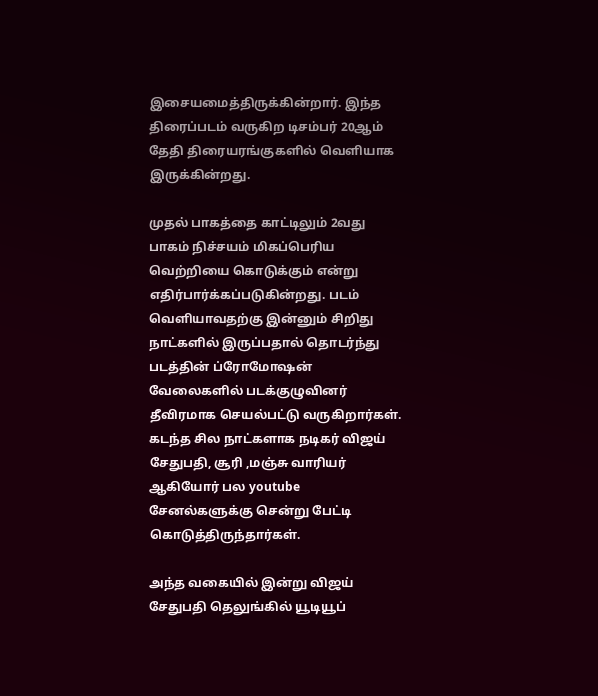இசையமைத்திருக்கின்றார். இந்த திரைப்படம் வருகிற டிசம்பர் 20ஆம் தேதி திரையரங்குகளில் வெளியாக இருக்கின்றது.

முதல் பாகத்தை காட்டிலும் 2வது பாகம் நிச்சயம் மிகப்பெரிய வெற்றியை கொடுக்கும் என்று எதிர்பார்க்கப்படுகின்றது. படம் வெளியாவதற்கு இன்னும் சிறிது நாட்களில் இருப்பதால் தொடர்ந்து படத்தின் ப்ரோமோஷன் வேலைகளில் படக்குழுவினர் தீவிரமாக செயல்பட்டு வருகிறார்கள். கடந்த சில நாட்களாக நடிகர் விஜய் சேதுபதி, சூரி ,மஞ்சு வாரியர் ஆகியோர் பல youtube சேனல்களுக்கு சென்று பேட்டி கொடுத்திருந்தார்கள்.

அந்த வகையில் இன்று விஜய் சேதுபதி தெலுங்கில் யூடியூப்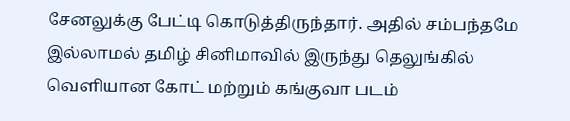சேனலுக்கு பேட்டி கொடுத்திருந்தார். அதில் சம்பந்தமே இல்லாமல் தமிழ் சினிமாவில் இருந்து தெலுங்கில் வெளியான கோட் மற்றும் கங்குவா படம்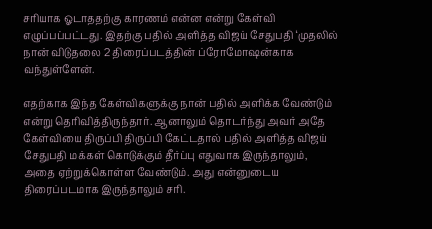சரியாக ஓடாததற்கு காரணம் என்ன என்று கேள்வி எழுப்பப்பட்டது. இதற்கு பதில் அளித்த விஜய் சேதுபதி ‘முதலில் நான் விடுதலை 2 திரைப்படத்தின் ப்ரோமோஷன்காக வந்துள்ளேன்.

எதற்காக இந்த கேள்விகளுக்கு நான் பதில் அளிக்க வேண்டும் என்று தெரிவித்திருந்தார். ஆனாலும் தொடர்ந்து அவர் அதே கேள்வியை திருப்பி திருப்பி கேட்டதால் பதில் அளித்த விஜய் சேதுபதி மக்கள் கொடுக்கும் தீர்ப்பு எதுவாக இருந்தாலும், அதை ஏற்றுக்கொள்ள வேண்டும். அது என்னுடைய திரைப்படமாக இருந்தாலும் சரி.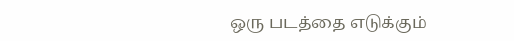ஒரு படத்தை எடுக்கும்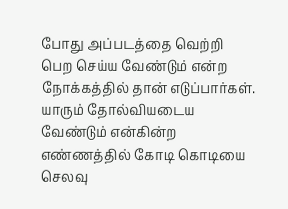போது அப்படத்தை வெற்றி பெற செய்ய வேண்டும் என்ற நோக்கத்தில் தான் எடுப்பார்கள். யாரும் தோல்வியடைய வேண்டும் என்கின்ற எண்ணத்தில் கோடி கொடியை செலவு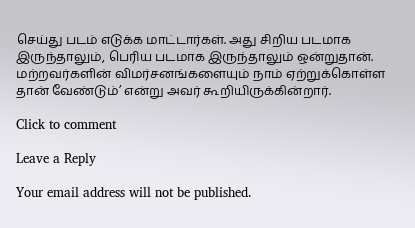செய்து படம் எடுக்க மாட்டார்கள். அது சிறிய படமாக இருந்தாலும், பெரிய படமாக இருந்தாலும் ஒன்றுதான். மற்றவர்களின் விமர்சனங்களையும் நாம் ஏற்றுக்கொள்ள தான் வேண்டும்’ என்று அவர் கூறியிருக்கின்றார்.

Click to comment

Leave a Reply

Your email address will not be published.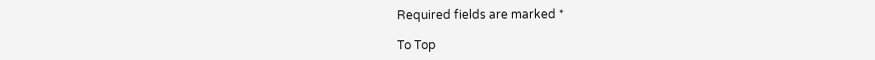Required fields are marked *

To Top